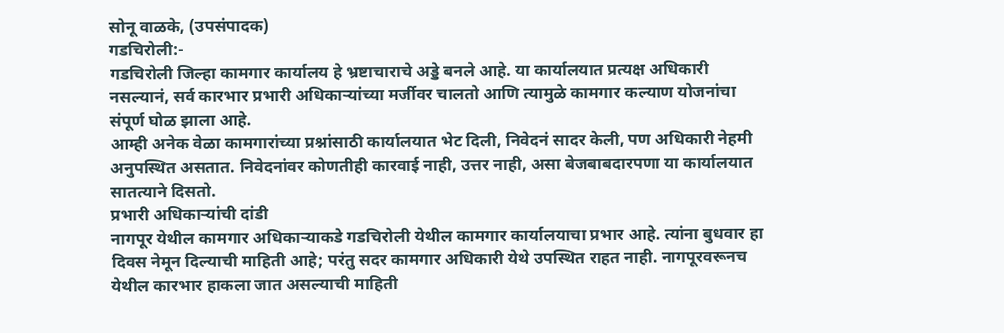सोनू वाळके, (उपसंपादक)
गडचिरोली:-
गडचिरोली जिल्हा कामगार कार्यालय हे भ्रष्टाचाराचे अड्डे बनले आहे. या कार्यालयात प्रत्यक्ष अधिकारी नसल्यानं, सर्व कारभार प्रभारी अधिकाऱ्यांच्या मर्जीवर चालतो आणि त्यामुळे कामगार कल्याण योजनांचा संपूर्ण घोळ झाला आहे.
आम्ही अनेक वेळा कामगारांच्या प्रश्नांसाठी कार्यालयात भेट दिली, निवेदनं सादर केली, पण अधिकारी नेहमी अनुपस्थित असतात. निवेदनांवर कोणतीही कारवाई नाही, उत्तर नाही, असा बेजबाबदारपणा या कार्यालयात सातत्याने दिसतो.
प्रभारी अधिकाऱ्यांची दांडी
नागपूर येथील कामगार अधिकाऱ्याकडे गडचिरोली येथील कामगार कार्यालयाचा प्रभार आहे. त्यांना बुधवार हा दिवस नेमून दिल्याची माहिती आहे; परंतु सदर कामगार अधिकारी येथे उपस्थित राहत नाही. नागपूरवरूनच येथील कारभार हाकला जात असल्याची माहिती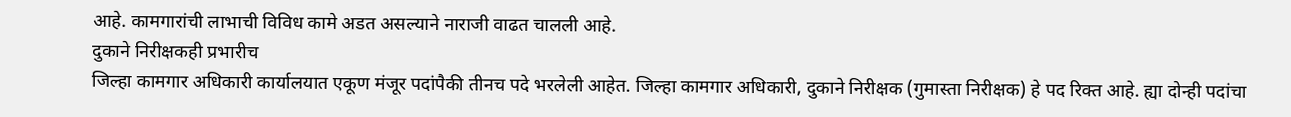आहे. कामगारांची लाभाची विविध कामे अडत असल्याने नाराजी वाढत चालली आहे.
दुकाने निरीक्षकही प्रभारीच
जिल्हा कामगार अधिकारी कार्यालयात एकूण मंजूर पदांपैकी तीनच पदे भरलेली आहेत. जिल्हा कामगार अधिकारी, दुकाने निरीक्षक (गुमास्ता निरीक्षक) हे पद रिक्त आहे. ह्या दोन्ही पदांचा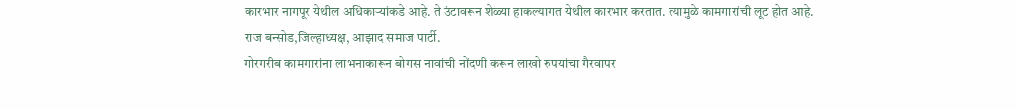कारभार नागपूर येथील अधिकाऱ्यांकडे आहे. ते उंटावरून शेळ्या हाकल्यागत येथील कारभार करतात. त्यामुळे कामगारांची लूट होत आहे.
राज बन्सोड,जिल्हाध्यक्ष, आझाद समाज पार्टी.
गोरगरीब कामगारांना लाभनाकारून बोगस नावांची नोंदणी करून लाखो रुपयांचा गैरवापर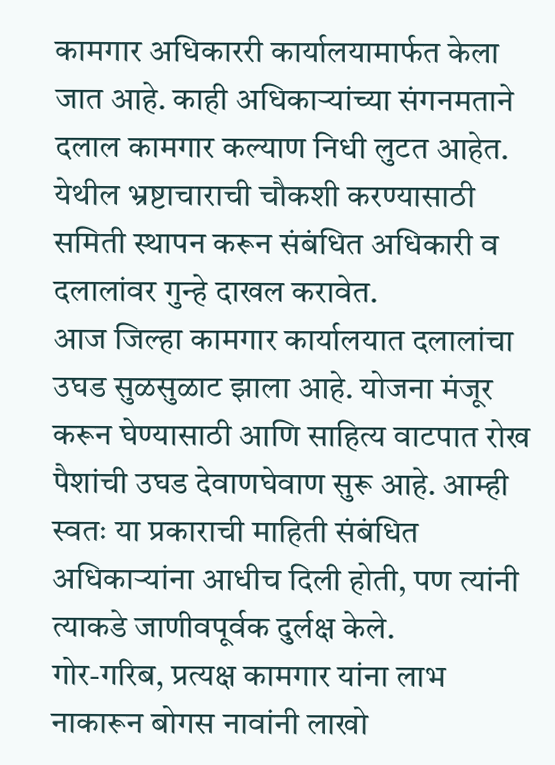कामगार अधिकाररी कार्यालयामार्फत केला जात आहे. काही अधिकाऱ्यांच्या संगनमताने दलाल कामगार कल्याण निधी लुटत आहेत. येथील भ्रष्टाचाराची चौकशी करण्यासाठी समिती स्थापन करून संबंधित अधिकारी व दलालांवर गुन्हे दाखल करावेत.
आज जिल्हा कामगार कार्यालयात दलालांचा उघड सुळसुळाट झाला आहे. योजना मंजूर करून घेण्यासाठी आणि साहित्य वाटपात रोख पैशांची उघड देवाणघेवाण सुरू आहे. आम्ही स्वतः या प्रकाराची माहिती संबंधित अधिकाऱ्यांना आधीच दिली होती, पण त्यांनी त्याकडे जाणीवपूर्वक दुर्लक्ष केले.
गोर-गरिब, प्रत्यक्ष कामगार यांना लाभ नाकारून बोगस नावांनी लाखो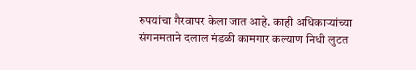रुपयांचा गैरवापर केला जात आहे. काही अधिकाऱ्यांच्या संगनमताने दलाल मंडळी कामगार कल्याण निधी लुटत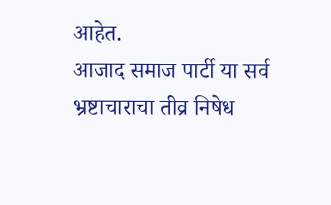आहेत.
आजाद समाज पार्टी या सर्व भ्रष्टाचाराचा तीव्र निषेध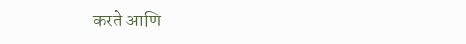करते आणि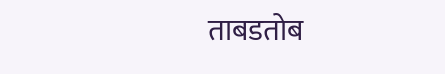ताबडतोब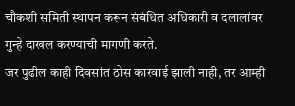चौकशी समिती स्थापन करून संबंधित अधिकारी व दलालांवर गुन्हे दाखल करण्याची मागणी करते.
जर पुढील काही दिवसांत ठोस कारवाई झाली नाही, तर आम्ही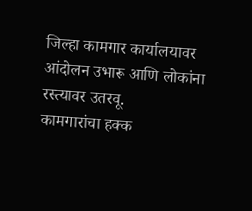जिल्हा कामगार कार्यालयावर आंदोलन उभारू आणि लोकांना रस्त्यावर उतरवू.
कामगारांचा हक्क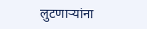लुटणाऱ्यांना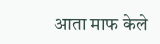आता माफ केले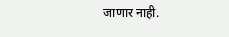जाणार नाही.